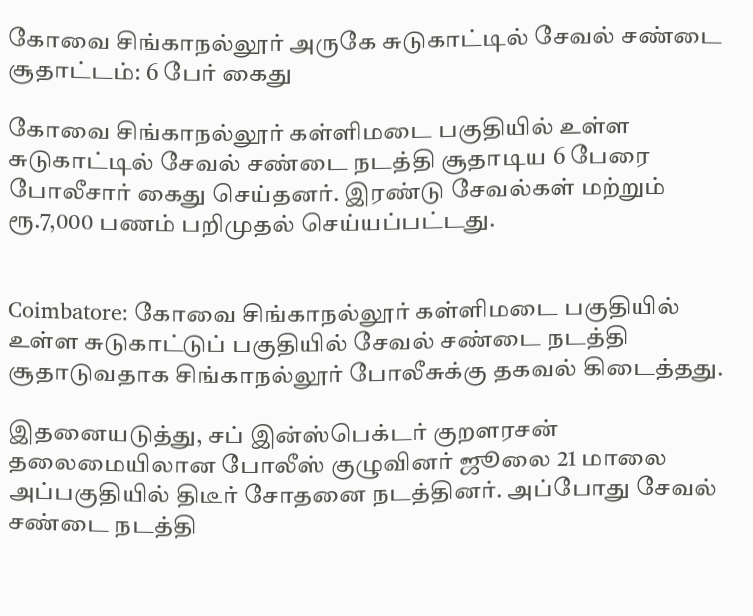கோவை சிங்காநல்லூர் அருகே சுடுகாட்டில் சேவல் சண்டை சூதாட்டம்: 6 பேர் கைது

கோவை சிங்காநல்லூர் கள்ளிமடை பகுதியில் உள்ள சுடுகாட்டில் சேவல் சண்டை நடத்தி சூதாடிய 6 பேரை போலீசார் கைது செய்தனர். இரண்டு சேவல்கள் மற்றும் ரூ.7,000 பணம் பறிமுதல் செய்யப்பட்டது.


Coimbatore: கோவை சிங்காநல்லூர் கள்ளிமடை பகுதியில் உள்ள சுடுகாட்டுப் பகுதியில் சேவல் சண்டை நடத்தி சூதாடுவதாக சிங்காநல்லூர் போலீசுக்கு தகவல் கிடைத்தது.

இதனையடுத்து, சப் இன்ஸ்பெக்டர் குறளரசன் தலைமையிலான போலீஸ் குழுவினர் ஜூலை 21 மாலை அப்பகுதியில் திடீர் சோதனை நடத்தினர். அப்போது சேவல் சண்டை நடத்தி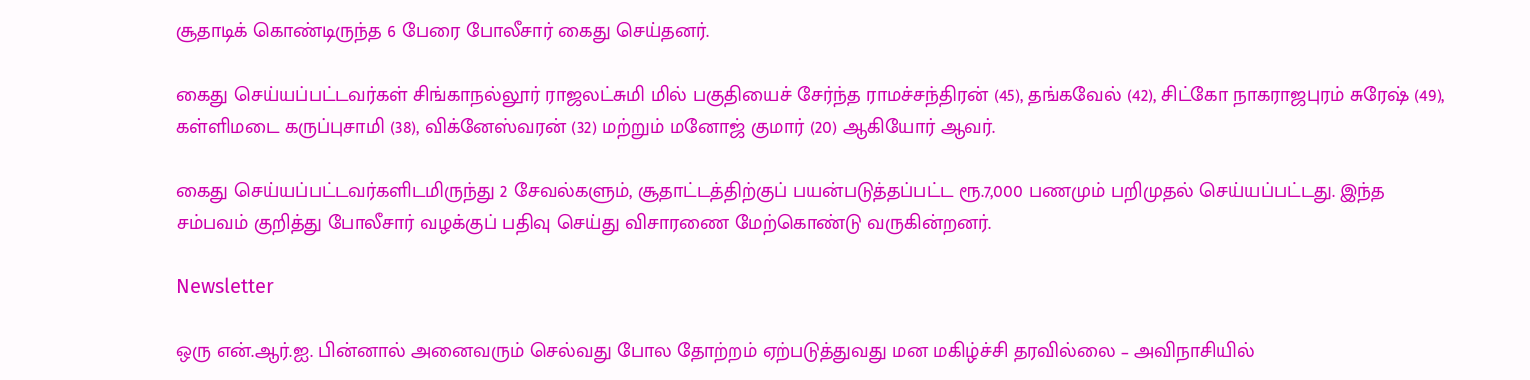சூதாடிக் கொண்டிருந்த 6 பேரை போலீசார் கைது செய்தனர்.

கைது செய்யப்பட்டவர்கள் சிங்காநல்லூர் ராஜலட்சுமி மில் பகுதியைச் சேர்ந்த ராமச்சந்திரன் (45), தங்கவேல் (42), சிட்கோ நாகராஜபுரம் சுரேஷ் (49), கள்ளிமடை கருப்புசாமி (38), விக்னேஸ்வரன் (32) மற்றும் மனோஜ் குமார் (20) ஆகியோர் ஆவர்.

கைது செய்யப்பட்டவர்களிடமிருந்து 2 சேவல்களும், சூதாட்டத்திற்குப் பயன்படுத்தப்பட்ட ரூ.7,000 பணமும் பறிமுதல் செய்யப்பட்டது. இந்த சம்பவம் குறித்து போலீசார் வழக்குப் பதிவு செய்து விசாரணை மேற்கொண்டு வருகின்றனர்.

Newsletter

ஒரு என்.ஆர்.ஐ. பின்னால் அனைவரும் செல்வது போல தோற்றம் ஏற்படுத்துவது மன மகிழ்ச்சி தரவில்லை – அவிநாசியில்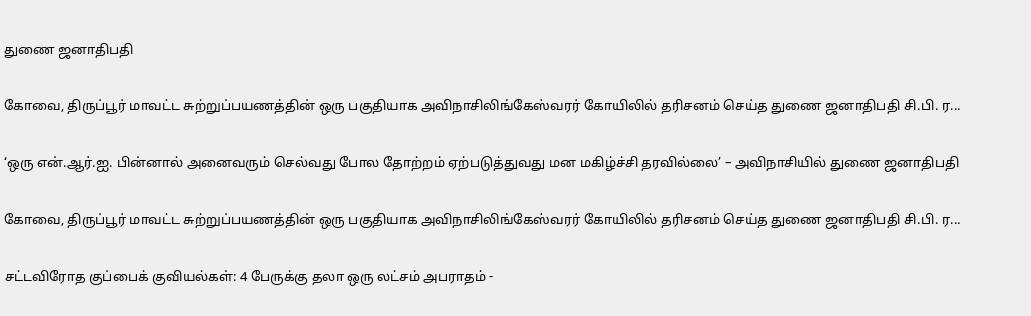துணை ஜனாதிபதி

கோவை, திருப்பூர் மாவட்ட சுற்றுப்பயணத்தின் ஒரு பகுதியாக அவிநாசிலிங்கேஸ்வரர் கோயிலில் தரிசனம் செய்த துணை ஜனாதிபதி சி.பி. ர...

‘ஒரு என்.ஆர்.ஐ. பின்னால் அனைவரும் செல்வது போல தோற்றம் ஏற்படுத்துவது மன மகிழ்ச்சி தரவில்லை’ – அவிநாசியில் துணை ஜனாதிபதி

கோவை, திருப்பூர் மாவட்ட சுற்றுப்பயணத்தின் ஒரு பகுதியாக அவிநாசிலிங்கேஸ்வரர் கோயிலில் தரிசனம் செய்த துணை ஜனாதிபதி சி.பி. ர...

சட்டவிரோத குப்பைக் குவியல்கள்: 4 பேருக்கு தலா ஒரு லட்சம் அபராதம் -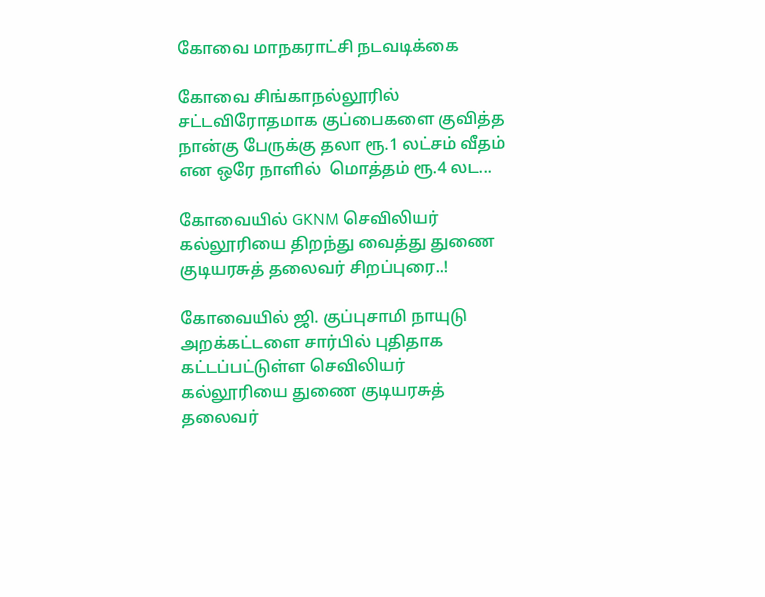கோவை மாநகராட்சி நடவடிக்கை

கோவை சிங்காநல்லூரில் சட்டவிரோதமாக குப்பைகளை குவித்த நான்கு பேருக்கு தலா ரூ.1 லட்சம் வீதம் என ஒரே நாளில்  மொத்தம் ரூ.4 லட...

கோவையில் GKNM செவிலியர் கல்லூரியை திறந்து வைத்து துணை குடியரசுத் தலைவர் சிறப்புரை..!

கோவையில் ஜி. குப்புசாமி நாயுடு அறக்கட்டளை சார்பில் புதிதாக கட்டப்பட்டுள்ள செவிலியர் கல்லூரியை துணை குடியரசுத் தலைவர்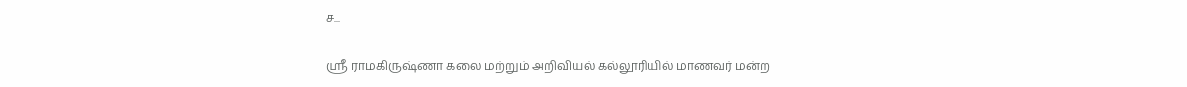ச...

ஸ்ரீ ராமகிருஷ்ணா கலை மற்றும் அறிவியல் கல்லூரியில் மாணவர் மன்ற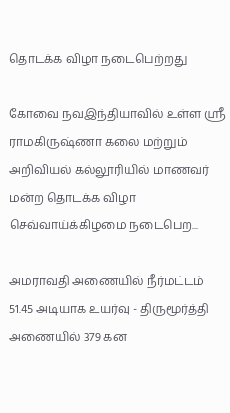தொடக்க விழா நடைபெற்றது

கோவை நவஇந்தியாவில் உள்ள ஸ்ரீ ராமகிருஷ்ணா கலை மற்றும் அறிவியல் கல்லூரியில் மாணவர் மன்ற தொடக்க விழா செவ்வாய்க்கிழமை நடைபெற...

அமராவதி அணையில் நீர்மட்டம் 51.45 அடியாக உயர்வு - திருமூர்த்தி அணையில் 379 கன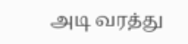அடி வரத்து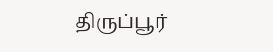திருப்பூர்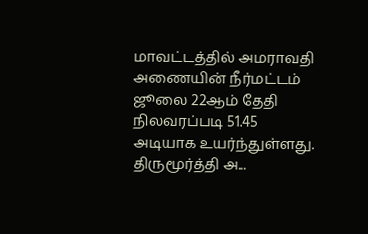மாவட்டத்தில் அமராவதி அணையின் நீர்மட்டம் ஜூலை 22ஆம் தேதி நிலவரப்படி 51.45 அடியாக உயர்ந்துள்ளது. திருமூர்த்தி அ...